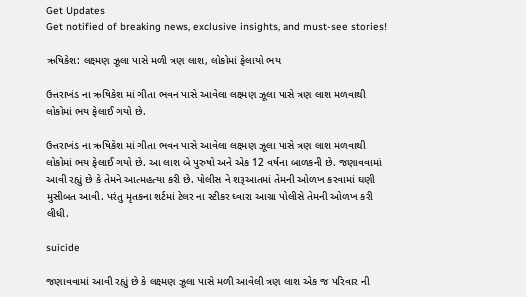Get Updates
Get notified of breaking news, exclusive insights, and must-see stories!

ઋષિકેશ: લક્ષ્મણ ઝૂલા પાસે મળી ત્રણ લાશ, લોકોમાં ફેલાયો ભય

ઉત્તરાખંડ ના ઋષિકેશ માં ગીતા ભવન પાસે આવેલા લક્ષ્મણ ઝૂલા પાસે ત્રણ લાશ મળવાથી લોકોમાં ભય ફેલાઈ ગયો છે.

ઉત્તરાખંડ ના ઋષિકેશ માં ગીતા ભવન પાસે આવેલા લક્ષ્મણ ઝૂલા પાસે ત્રણ લાશ મળવાથી લોકોમાં ભય ફેલાઈ ગયો છે. આ લાશ બે પુરુષો અને એક 12 વર્ષના બાળકની છે. જણાવવામાં આવી રહ્યું છે કે તેમને આત્મહત્યા કરી છે. પોલીસ ને શરૂઆતમાં તેમની ઓળખ કરવામાં ઘણી મુસીબત આવી. પરંતુ મૃતકના શર્ટમાં ટેલર ના સ્ટીકર ઘ્વારા આગ્રા પોલીસે તેમની ઓળખ કરી લીધી.

suicide

જણાવવામાં આવી રહ્યું છે કે લક્ષ્મણ ઝૂલા પાસે મળી આવેલી ત્રણ લાશ એક જ પરિવાર ની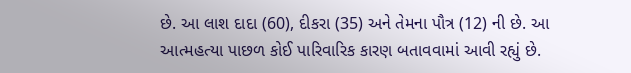છે. આ લાશ દાદા (60), દીકરા (35) અને તેમના પૌત્ર (12) ની છે. આ આત્મહત્યા પાછળ કોઈ પારિવારિક કારણ બતાવવામાં આવી રહ્યું છે.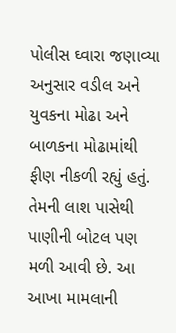પોલીસ ઘ્વારા જણાવ્યા અનુસાર વડીલ અને યુવકના મોઢા અને બાળકના મોઢામાંથી ફીણ નીકળી રહ્યું હતું. તેમની લાશ પાસેથી પાણીની બોટલ પણ મળી આવી છે. આ આખા મામલાની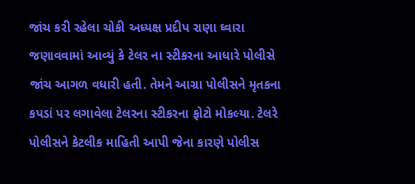જાંચ કરી રહેલા ચોકી અધ્યક્ષ પ્રદીપ રાણા ઘ્વારા જણાવવામાં આવ્યું કે ટેલર ના સ્ટીકરના આધારે પોલીસે જાંચ આગળ વધારી હતી. તેમને આગ્રા પોલીસને મૃતકના કપડાં પર લગાવેલા ટેલરના સ્ટીકરના ફોટો મોકલ્યા. ટેલરે પોલીસને કેટલીક માહિતી આપી જેના કારણે પોલીસ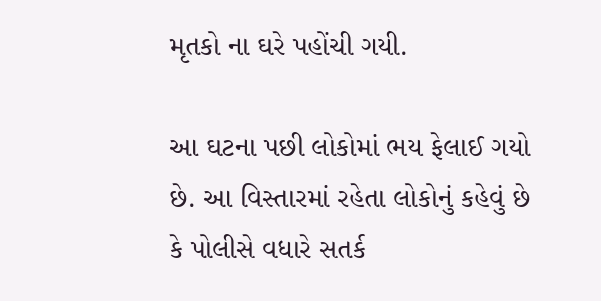મૃતકો ના ઘરે પહોંચી ગયી.

આ ઘટના પછી લોકોમાં ભય ફેલાઈ ગયો છે. આ વિસ્તારમાં રહેતા લોકોનું કહેવું છે કે પોલીસે વધારે સતર્ક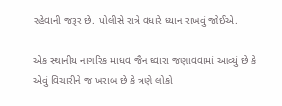રહેવાની જરૂર છે. પોલીસે રાત્રે વધારે ધ્યાન રાખવું જોઈએ.

એક સ્થાનીય નાગરિક માધવ જૈન ઘ્વારા જણાવવામાં આવ્યું છે કે એવું વિચારીને જ ખરાબ છે કે ત્રણે લોકો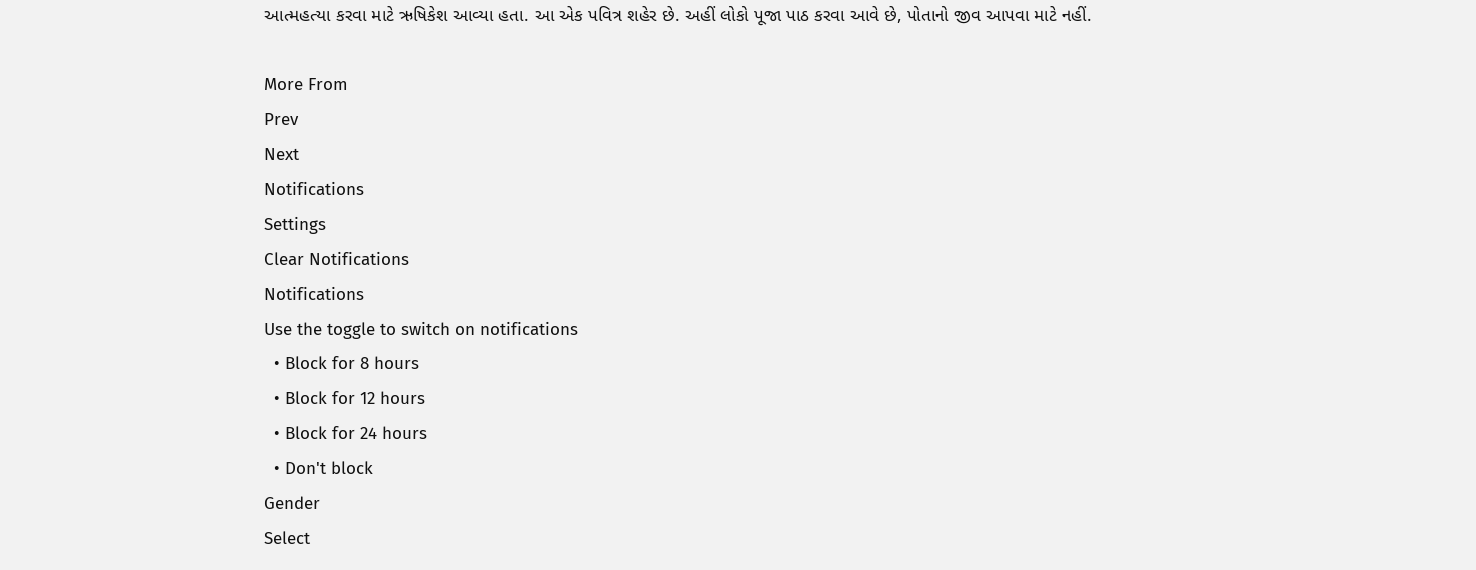આત્મહત્યા કરવા માટે ઋષિકેશ આવ્યા હતા. આ એક પવિત્ર શહેર છે. અહીં લોકો પૂજા પાઠ કરવા આવે છે, પોતાનો જીવ આપવા માટે નહીં.

More From
Prev
Next
Notifications
Settings
Clear Notifications
Notifications
Use the toggle to switch on notifications
  • Block for 8 hours
  • Block for 12 hours
  • Block for 24 hours
  • Don't block
Gender
Select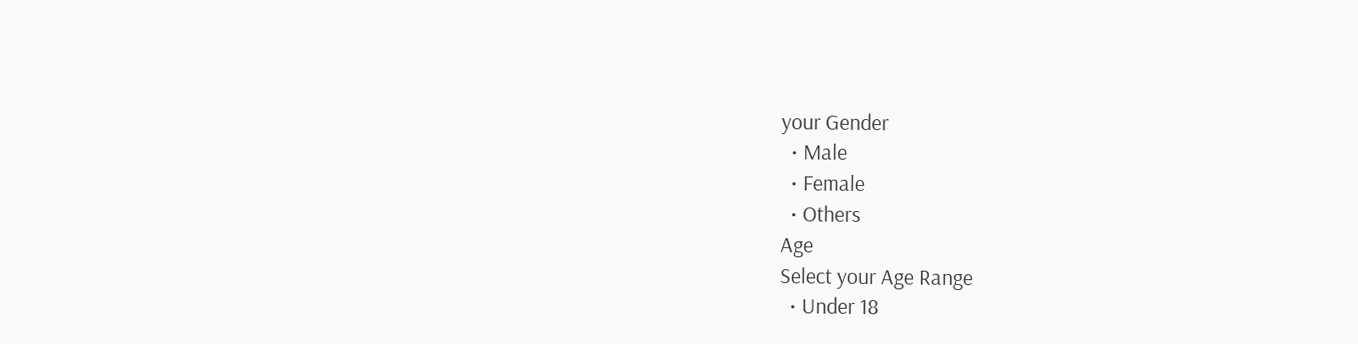your Gender
  • Male
  • Female
  • Others
Age
Select your Age Range
  • Under 18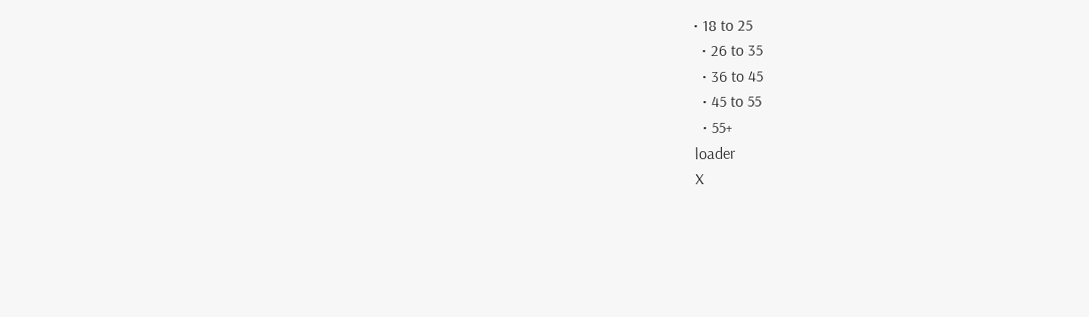• 18 to 25
  • 26 to 35
  • 36 to 45
  • 45 to 55
  • 55+
loader
X